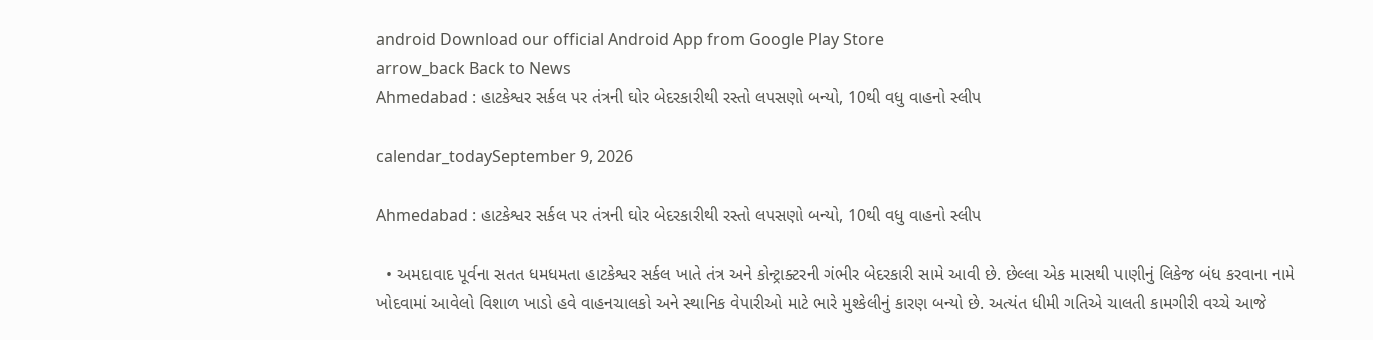android Download our official Android App from Google Play Store
arrow_back Back to News
Ahmedabad : હાટકેશ્વર સર્કલ પર તંત્રની ઘોર બેદરકારીથી રસ્તો લપસણો બન્યો, 10થી વધુ વાહનો સ્લીપ

calendar_todaySeptember 9, 2026

Ahmedabad : હાટકેશ્વર સર્કલ પર તંત્રની ઘોર બેદરકારીથી રસ્તો લપસણો બન્યો, 10થી વધુ વાહનો સ્લીપ

  • અમદાવાદ પૂર્વના સતત ધમધમતા હાટકેશ્વર સર્કલ ખાતે તંત્ર અને કોન્ટ્રાક્ટરની ગંભીર બેદરકારી સામે આવી છે. છેલ્લા એક માસથી પાણીનું લિકેજ બંધ કરવાના નામે ખોદવામાં આવેલો વિશાળ ખાડો હવે વાહનચાલકો અને સ્થાનિક વેપારીઓ માટે ભારે મુશ્કેલીનું કારણ બન્યો છે. અત્યંત ધીમી ગતિએ ચાલતી કામગીરી વચ્ચે આજે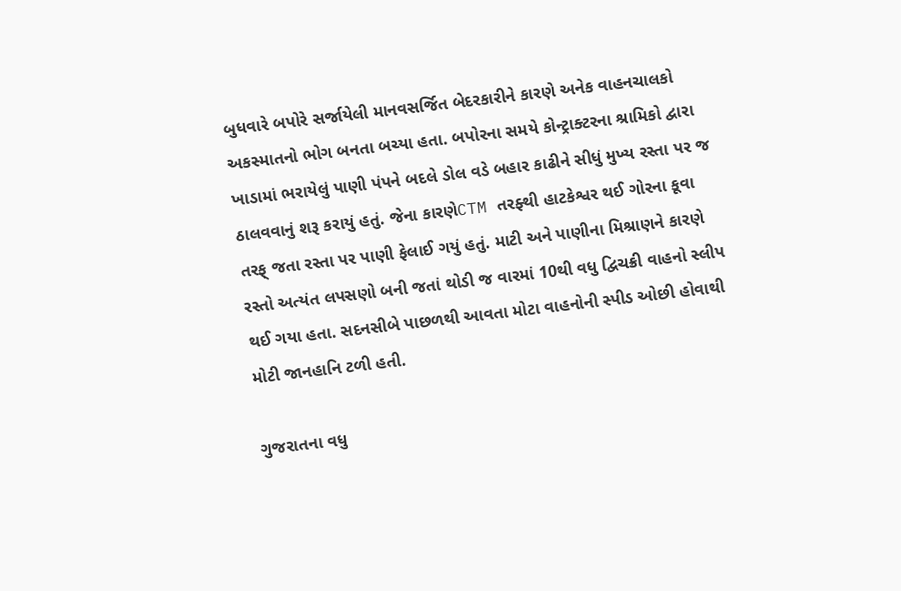બુધવારે બપોરે સર્જાયેલી માનવસર્જિત બેદરકારીને કારણે અનેક વાહનચાલકો અકસ્માતનો ભોગ બનતા બચ્યા હતા. બપોરના સમયે કોન્ટ્રાક્ટરના શ્રામિકો દ્વારા ખાડામાં ભરાયેલું પાણી પંપને બદલે ડોલ વડે બહાર કાઢીને સીધું મુખ્ય રસ્તા પર જ ઠાલવવાનું શરૂ કરાયું હતું. જેના કારણેCTM તરફ્થી હાટકેશ્વર થઈ ગોરના કૂવા તરફ્ જતા રસ્તા પર પાણી ફેલાઈ ગયું હતું. માટી અને પાણીના મિશ્રાણને કારણે રસ્તો અત્યંત લપસણો બની જતાં થોડી જ વારમાં 10થી વધુ દ્વિચક્રી વાહનો સ્લીપ થઈ ગયા હતા. સદનસીબે પાછળથી આવતા મોટા વાહનોની સ્પીડ ઓછી હોવાથી મોટી જાનહાનિ ટળી હતી.

ગુજરાતના વધુ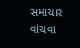સમાચાર વાંચવા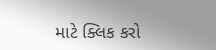માટે ક્લિક કરો